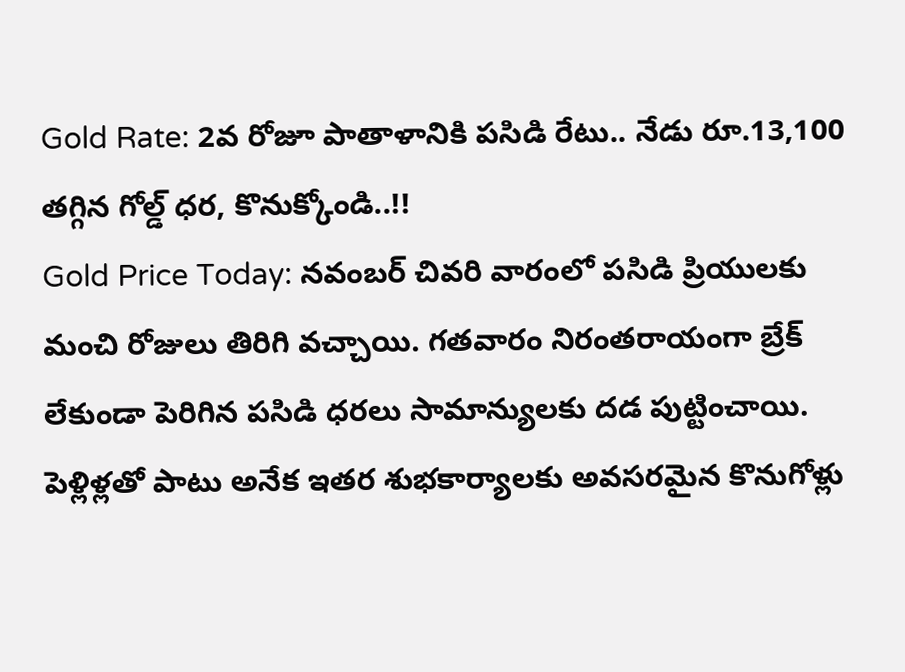Gold Rate: 2వ రోజూ పాతాళానికి పసిడి రేటు.. నేడు రూ.13,100 తగ్గిన గోల్డ్ ధర, కొనుక్కోండి..!!
Gold Price Today: నవంబర్ చివరి వారంలో పసిడి ప్రియులకు మంచి రోజులు తిరిగి వచ్చాయి. గతవారం నిరంతరాయంగా బ్రేక్ లేకుండా పెరిగిన పసిడి ధరలు సామాన్యులకు దడ పుట్టించాయి. పెళ్లిళ్లతో పాటు అనేక ఇతర శుభకార్యాలకు అవసరమైన కొనుగోళ్లు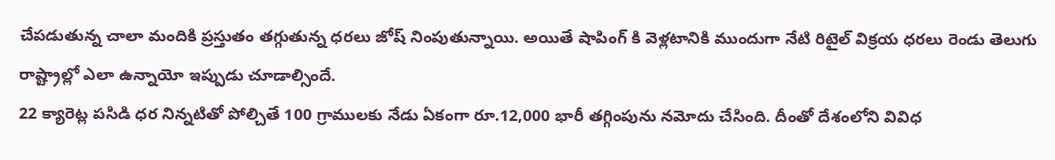చేపడుతున్న చాలా మందికి ప్రస్తుతం తగ్గుతున్న ధరలు జోష్ నింపుతున్నాయి. అయితే షాపింగ్ కి వెళ్లటానికి ముందుగా నేటి రిటైల్ విక్రయ ధరలు రెండు తెలుగు రాష్ట్రాల్లో ఎలా ఉన్నాయో ఇప్పుడు చూడాల్సిందే.
22 క్యారెట్ల పసిడి ధర నిన్నటితో పోల్చితే 100 గ్రాములకు నేడు ఏకంగా రూ.12,000 భారీ తగ్గింపును నమోదు చేసింది. దీంతో దేశంలోని వివిధ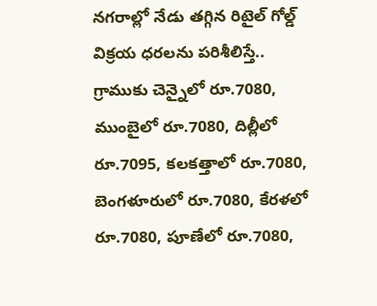నగరాల్లో నేడు తగ్గిన రిటైల్ గోల్డ్ విక్రయ ధరలను పరిశీలిస్తే.. గ్రాముకు చెన్నైలో రూ.7080, ముంబైలో రూ.7080, దిల్లీలో రూ.7095, కలకత్తాలో రూ.7080, బెంగళూరులో రూ.7080, కేరళలో రూ.7080, పూణేలో రూ.7080,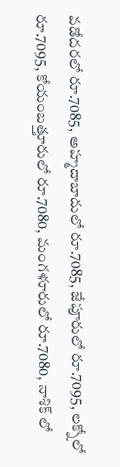వడోదరలో రూ.7085, అహ్మదాబాదులో రూ.7085, జేపూరులో రూ.7095, లక్నోలో రూ.7095, కోయంబత్తూరులో రూ.7080, మంగళూరులో రూ.7080, నాశిక్ లో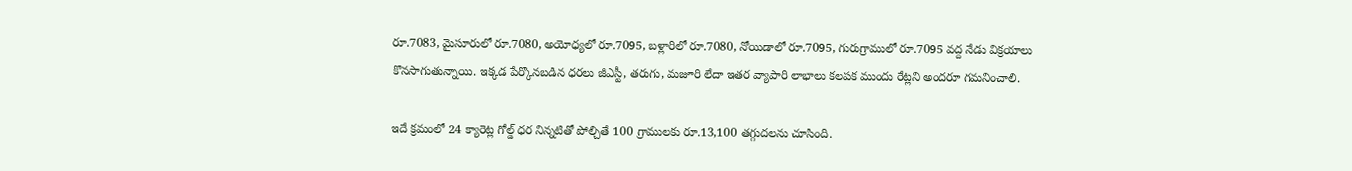రూ.7083, మైసూరులో రూ.7080, అయోధ్యలో రూ.7095, బళ్లారిలో రూ.7080, నోయిడాలో రూ.7095, గురుగ్రాములో రూ.7095 వద్ద నేడు విక్రయాలు కొనసాగుతున్నాయి. ఇక్కడ పేర్కొనబడిన ధరలు జీఎస్టీ, తరుగు, మజూరి లేదా ఇతర వ్యాపారి లాభాలు కలపక ముందు రేట్లని అందరూ గమనించాలి.

ఇదే క్రమంలో 24 క్యారెట్ల గోల్డ్ ధర నిన్నటితో పోల్చితే 100 గ్రాములకు రూ.13,100 తగ్గుదలను చూసింది.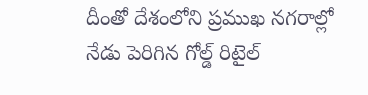దీంతో దేశంలోని ప్రముఖ నగరాల్లో నేడు పెరిగిన గోల్డ్ రిటైల్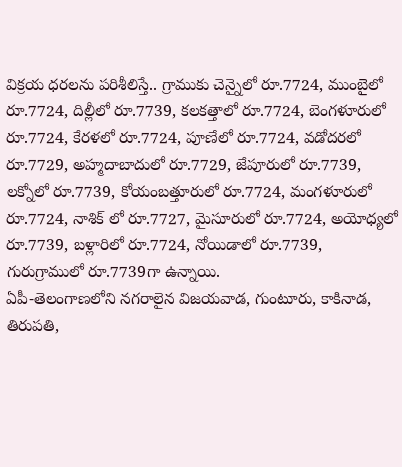విక్రయ ధరలను పరిశీలిస్తే.. గ్రాముకు చెన్నైలో రూ.7724, ముంబైలో రూ.7724, దిల్లీలో రూ.7739, కలకత్తాలో రూ.7724, బెంగళూరులో రూ.7724, కేరళలో రూ.7724, పూణేలో రూ.7724, వడోదరలో రూ.7729, అహ్మదాబాదులో రూ.7729, జేపూరులో రూ.7739, లక్నోలో రూ.7739, కోయంబత్తూరులో రూ.7724, మంగళూరులో రూ.7724, నాశిక్ లో రూ.7727, మైసూరులో రూ.7724, అయోధ్యలో రూ.7739, బళ్లారిలో రూ.7724, నోయిడాలో రూ.7739, గురుగ్రాములో రూ.7739గా ఉన్నాయి.
ఏపీ-తెలంగాణలోని నగరాలైన విజయవాడ, గుంటూరు, కాకినాడ, తిరుపతి,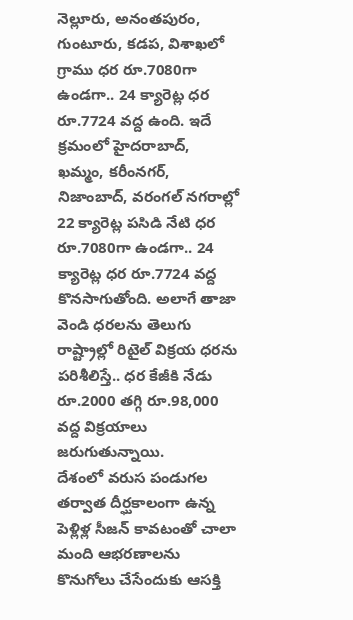నెల్లూరు, అనంతపురం, గుంటూరు, కడప, విశాఖలో గ్రాము ధర రూ.7080గా ఉండగా.. 24 క్యారెట్ల ధర రూ.7724 వద్ద ఉంది. ఇదే క్రమంలో హైదరాబాద్, ఖమ్మం, కరీంనగర్, నిజాంబాద్, వరంగల్ నగరాల్లో 22 క్యారెట్ల పసిడి నేటి ధర రూ.7080గా ఉండగా.. 24 క్యారెట్ల ధర రూ.7724 వద్ద కొనసాగుతోంది. అలాగే తాజా వెండి ధరలను తెలుగు రాష్ట్రాల్లో రిటైల్ విక్రయ ధరను పరిశీలిస్తే.. ధర కేజీకి నేడు రూ.2000 తగ్గి రూ.98,000 వద్ద విక్రయాలు జరుగుతున్నాయి.
దేశంలో వరుస పండుగల తర్వాత దీర్ఘకాలంగా ఉన్న పెళ్లిళ్ల సీజన్ కావటంతో చాలా మంది ఆభరణాలను కొనుగోలు చేసేందుకు ఆసక్తి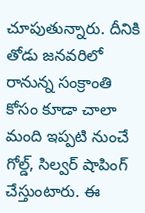చూపుతున్నారు. దీనికి తోడు జనవరిలో రానున్న సంక్రాంతి కోసం కూడా చాలా మంది ఇప్పటి నుంచే గోల్డ్, సిల్వర్ షాపింగ్ చేస్తుంటారు. ఈ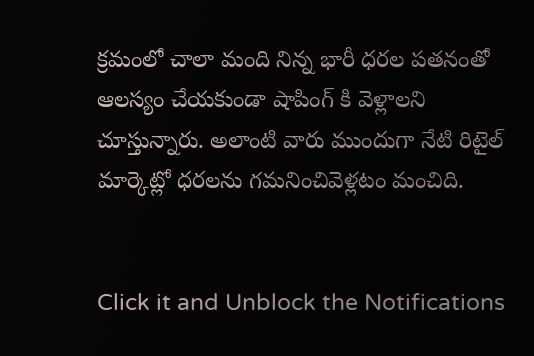క్రమంలో చాలా మంది నిన్న భారీ ధరల పతనంతో ఆలస్యం చేయకుండా షాపింగ్ కి వెళ్లాలని చూస్తున్నారు. అలాంటి వారు ముందుగా నేటి రిటైల్ మార్కెట్లో ధరలను గమనించివెళ్లటం మంచిది.


Click it and Unblock the Notifications